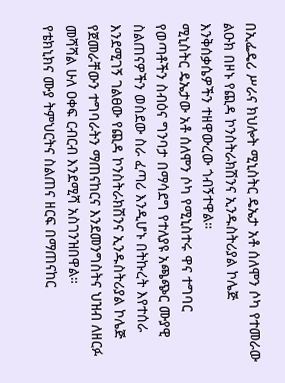በኢፌዴሪ ሥራና ክህሎት ሚኒስትር ዴኤታ አቶ ሰለሞን ሶካ የተመራው ልዑክ በዞኑ የጪዳ ኮንስትራክሽንና ኢንዱስትሪያል ኮሌጅ እንቅሰቃሴዎችን ተዘዋውረው ጎብኝተዋል።
ሚኒስትር ዴኤታው አቶ ሰለሞን ሶካ የሚኒስተሩ ዋና ተግባር የወጣቶችን ስብዕና ግንባታ በማሳደግ የተለያዩ አጫጭር ሙያዊ ስልጠናዎችን ወስደው ስራ ፈጣሪ እንዲሆኑ በትኩረት እየተሰራ እንደሚገኝ ገልፀው የጪዳ ኮንስትራክሽንና ኢንዱስትሪያል ኮሌጅ የጀመራቸውን ተግባራትን ማጠናከርና እንደመንግስትና ህዝብ ለዘርፉ መሻሻል ሁለ ዐቀፍ ርብርብ እንደሚሻ አስገንዝበዋል።
የቴክኒክና ሙያ ትምህርትና ስልጠና ዘርፍ በማጠናከር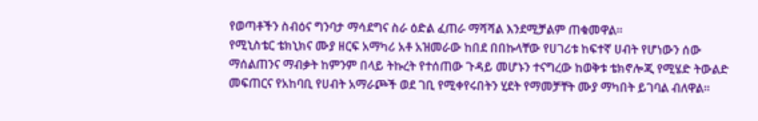የወጣቶችን ስብዕና ግንባታ ማሳደግና ስራ ዕድል ፈጠራ ማሻሻል እንደሚቻልም ጠቁመዋል።
የሚኒስቴር ቴክኒክና ሙያ ዘርፍ አማካሪ አቶ አዝመራው ከበደ በበኩላቸው የሀገሪቱ ከፍተኛ ሀብት የሆነውን ሰው ማሰልጠንና ማብቃት ከምንም በላይ ትኩረት የተሰጠው ጉዳይ መሆኑን ተናግረው ከወቅቱ ቴክኖሎጂ የሚሄድ ትውልድ መፍጠርና የአከባቢ የሀብት አማራጮች ወደ ገቢ የሚቀየሩበትን ሂደት የማመቻቸት ሙያ ማካበት ይገባል ብለዋል።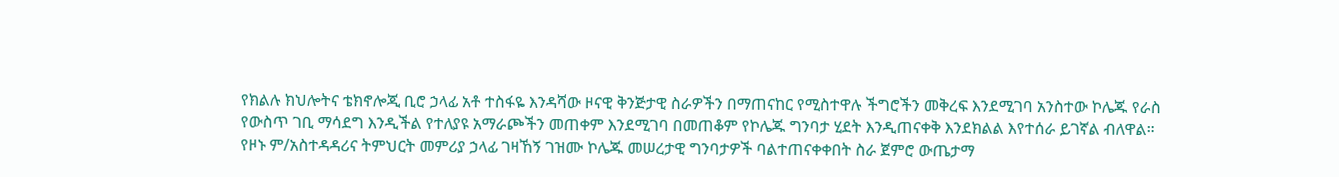የክልሉ ክህሎትና ቴክኖሎጂ ቢሮ ኃላፊ አቶ ተስፋዬ እንዳሻው ዞናዊ ቅንጅታዊ ስራዎችን በማጠናከር የሚስተዋሉ ችግሮችን መቅረፍ እንደሚገባ አንስተው ኮሌጁ የራስ የውስጥ ገቢ ማሳደግ እንዲችል የተለያዩ አማራጮችን መጠቀም እንደሚገባ በመጠቆም የኮሌጁ ግንባታ ሂደት እንዲጠናቀቅ እንደክልል እየተሰራ ይገኛል ብለዋል።
የዞኑ ም/አስተዳዳሪና ትምህርት መምሪያ ኃላፊ ገዛኸኝ ገዝሙ ኮሌጁ መሠረታዊ ግንባታዎች ባልተጠናቀቀበት ስራ ጀምሮ ውጤታማ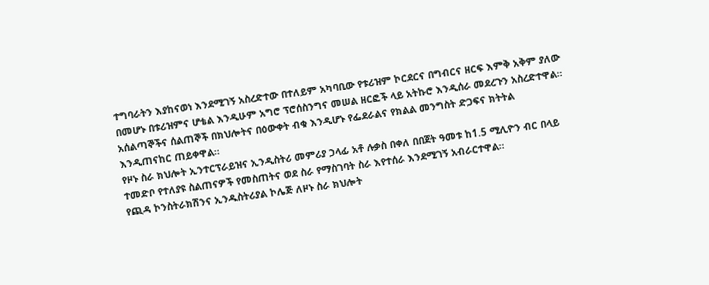ተግባራትን እያከናወነ እንደሚገኝ አስረድተው በተለይም አካባቢው የቱሪዝም ኮርደርና በግብርና ዘርፍ እምቅ አቅም ያለው በመሆኑ በቱሪዝምና ሆቴል እንዲሁም አግሮ ፕሮሰስንግና መሠል ዘርፎች ላይ አትኩሮ እንዲሰራ መደረጉን አስረድተዋል።
አሰልጣኞችና ሰልጠኞች በክህሎትና በዕውቀት ብቁ እንዲሆኑ የፌደራልና የክልል መንግስት ድጋፍና ክትትል እንዲጠናከር ጠይቀዋል።
የዞኑ ስራ ክህሎት ኢንተርፕራይዝና ኢንዲስትሪ መምሪያ ኃላፊ አቶ ሉቃስ በቀለ በበጀት ዓመቱ ከ1.5 ሚሊዮን ብር በላይ ተመድቦ የተለያዩ ስልጠናዎች የመስጠትና ወደ ስራ የማስገባት ስራ እየተሰራ እንደሚገኝ አብራርተዋል።
የጪዳ ኮንስትራክሽንና ኢንዱስትሪያል ኮሌጅ ለዞኑ ስራ ክህሎት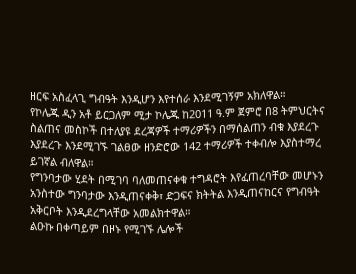ዘርፍ አስፈላጊ ግብዓት እንዲሆን እየተሰራ እንደሚገኝም አክለዋል።
የኮሌጁ ዲን አቶ ይርጋለም ሚታ ኮሌጁ ከ2011 ዓ.ም ጀምሮ በ8 ትምህርትና ስልጠና መስኮች በተለያዩ ደረጃዎች ተማሪዎችን በማሰልጠን ብቁ እያደረጉ እያደረጉ እንደሚገኙ ገልፀው ዘንድሮው 142 ተማሪዎች ተቀብሎ እያስተማረ ይገኛል ብለዋል።
የግንባታው ሂደት በሚገባ ባለመጠናቀቁ ተግዳሮት እየፈጠረባቸው መሆኑን አንስተው ግንባታው እንዲጠናቀቅ፣ ድጋፍና ክትትል እንዲጠናከርና የግብዓት አቅርቦት እንዲደረግላቸው አመልክተዋል።
ልዑኩ በቀጣይም በዞኑ የሚገኙ ሌሎች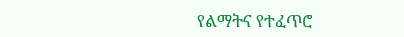የልማትና የተፈጥሮ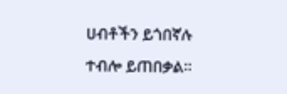ሀብቶችን ይጎበኛሉ ተብሎ ይጠበቃል።